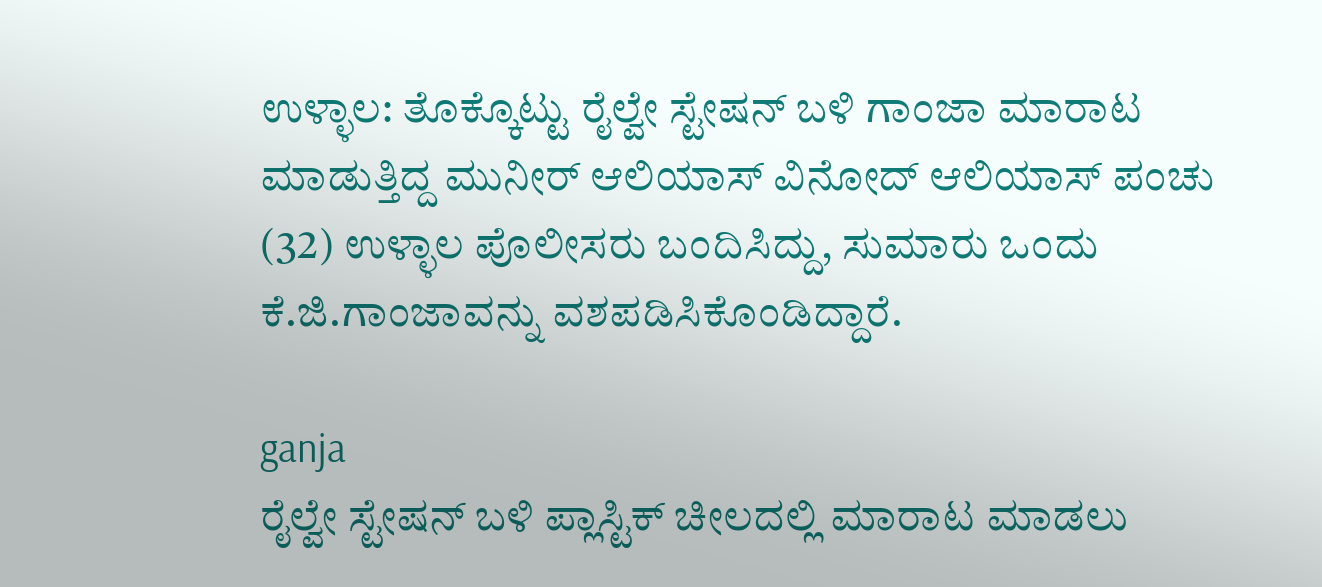ಉಳ್ಳಾಲ: ತೊಕ್ಕೊಟ್ಟು ರೈಲ್ವೇ ಸ್ಟೇಷನ್ ಬಳಿ ಗಾಂಜಾ ಮಾರಾಟ ಮಾಡುತ್ತಿದ್ದ ಮುನೀರ್ ಆಲಿಯಾಸ್ ವಿನೋದ್ ಆಲಿಯಾಸ್ ಪಂಚು (32) ಉಳ್ಳಾಲ ಪೊಲೀಸರು ಬಂದಿಸಿದ್ದು, ಸುಮಾರು ಒಂದು ಕೆ.ಜಿ.ಗಾಂಜಾವನ್ನು ವಶಪಡಿಸಿಕೊಂಡಿದ್ದಾರೆ.

ganja
ರೈಲ್ವೇ ಸ್ಟೇಷನ್ ಬಳಿ ಪ್ಲಾಸ್ಟಿಕ್ ಚೀಲದಲ್ಲಿ ಮಾರಾಟ ಮಾಡಲು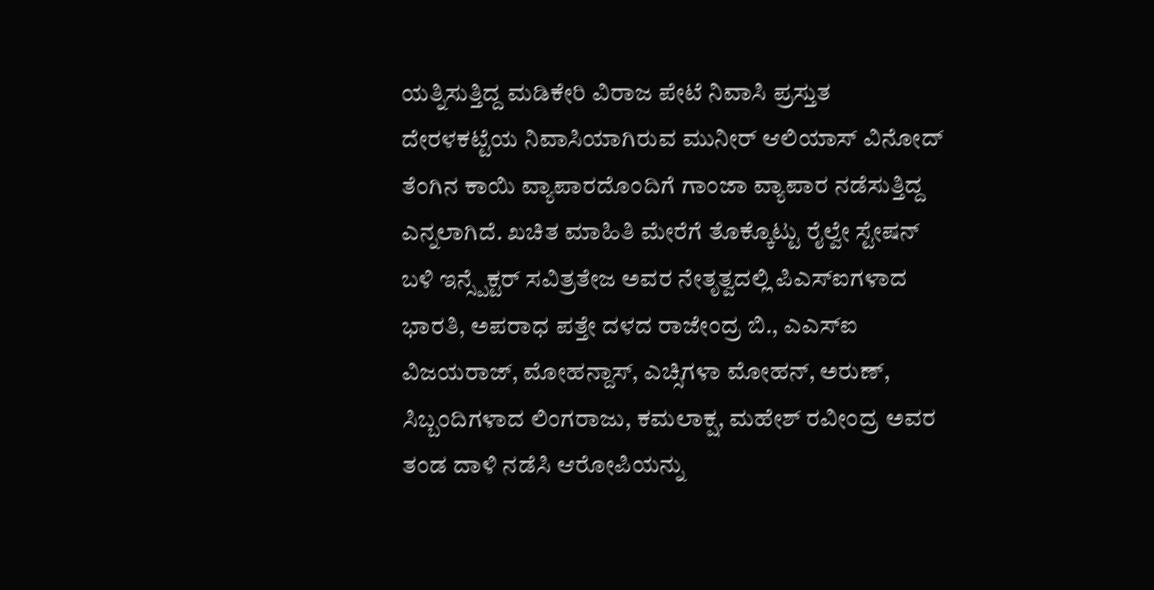ಯತ್ನಿಸುತ್ತಿದ್ದ ಮಡಿಕೇರಿ ವಿರಾಜ ಪೇಟೆ ನಿವಾಸಿ ಪ್ರಸ್ತುತ ದೇರಳಕಟ್ಟೆಯ ನಿವಾಸಿಯಾಗಿರುವ ಮುನೀರ್ ಆಲಿಯಾಸ್ ವಿನೋದ್ ತೆಂಗಿನ ಕಾಯಿ ವ್ಯಾಪಾರದೊಂದಿಗೆ ಗಾಂಜಾ ವ್ಯಾಪಾರ ನಡೆಸುತ್ತಿದ್ದ ಎನ್ನಲಾಗಿದೆ. ಖಚಿತ ಮಾಹಿತಿ ಮೇರೆಗೆ ತೊಕ್ಕೊಟ್ಟು ರೈಲ್ವೇ ಸ್ಟೇಷನ್ ಬಳಿ ಇನ್ಸ್ಪೆಕ್ಟರ್ ಸವಿತ್ರತೇಜ ಅವರ ನೇತೃತ್ವದಲ್ಲಿ ಪಿಎಸ್ಐಗಳಾದ ಭಾರತಿ, ಅಪರಾಧ ಪತ್ತೇ ದಳದ ರಾಜೇಂದ್ರ ಬಿ., ಎಎಸ್ಐ ವಿಜಯರಾಜ್, ಮೋಹನ್ದಾಸ್, ಎಚ್ಸಿಗಳಾ ಮೋಹನ್, ಅರುಣ್, ಸಿಬ್ಬಂದಿಗಳಾದ ಲಿಂಗರಾಜು, ಕಮಲಾಕ್ಷ, ಮಹೇಶ್ ರವೀಂದ್ರ ಅವರ ತಂಡ ದಾಳಿ ನಡೆಸಿ ಆರೋಪಿಯನ್ನು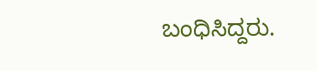ಬಂಧಿಸಿದ್ದರು.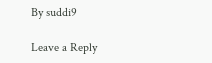By suddi9

Leave a Reply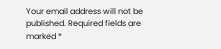Your email address will not be published. Required fields are marked *